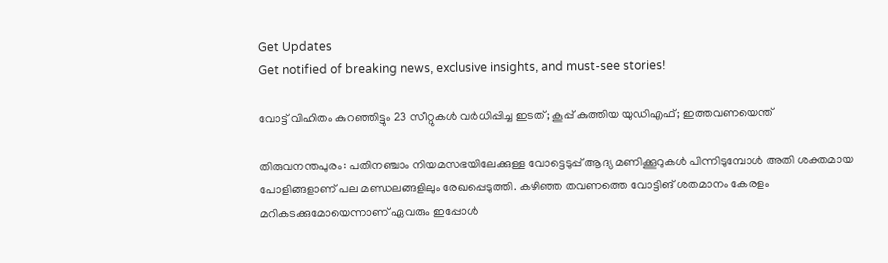Get Updates
Get notified of breaking news, exclusive insights, and must-see stories!

വോട്ട് വിഹിതം കുറഞ്ഞിട്ടും 23 സീറ്റുകള്‍ വര്‍ധിപ്പിച്ച ഇടത്; കൂപ്പ് കുത്തിയ യുഡിഎഫ്; ഇത്തവണയെന്ത്

തിരുവനന്തപുരം: പതിനഞ്ചാം നിയമസഭയിലേക്കുള്ള വോട്ടെടുപ്പ് ആദ്യ മണിക്കൂറുകള്‍ പിന്നിടുമ്പോള്‍ അതി ശക്തമായ പോളിങ്ങളാണ് പല മണ്ഡലങ്ങളിലും രേഖപ്പെടുത്തി. കഴിഞ്ഞ തവണത്തെ വോട്ടിങ് ശതമാനം കേരളം മറികടക്കുമോയെന്നാണ് ഏവരും ഇപ്പോള്‍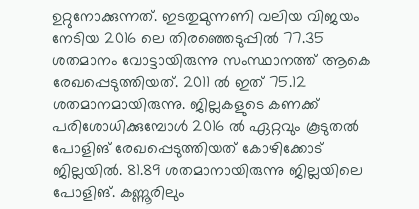ഉറ്റുനോക്കുന്നത്. ഇടതുമുന്നണി വലിയ വിജയം നേടിയ 2016 ലെ തിരഞ്ഞെടുപ്പില്‍ 77.35 ശതമാനം വോട്ടായിരുന്നു സംസ്ഥാനത്ത് ആകെ രേഖപ്പെടുത്തിയത്. 2011 ല്‍ ഇത് 75.12 ശതമാനമായിരുന്നു. ജില്ലകളുടെ കണക്ക് പരിശോധിക്കുമ്പോള്‍ 2016 ല്‍ ഏറ്റവും കൂടുതല്‍ പോളിങ് രേഖപ്പെടുത്തിയത് കോഴിക്കോട് ജില്ലയില്‍. 81.89 ശതമാനായിരുന്നു ജില്ലയിലെ പോളിങ്. കണ്ണൂരിലും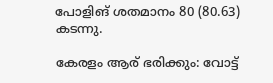പോളിങ് ശതമാനം 80 (80.63) കടന്നു.

കേരളം ആര് ഭരിക്കും: വോട്ട്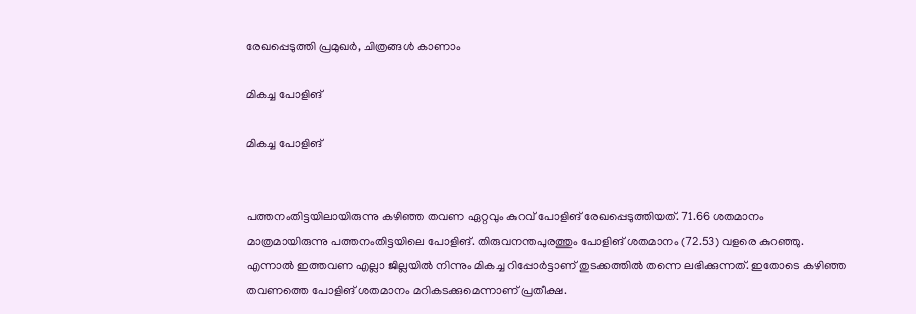രേഖപ്പെടുത്തി പ്രമുഖർ, ചിത്രങ്ങള്‍ കാണാം

മികച്ച പോളിങ്

മികച്ച പോളിങ്


പത്തനംതിട്ടയിലായിരുന്നു കഴിഞ്ഞ തവണ ഏറ്റവും കുറവ് പോളിങ് രേഖപ്പെടുത്തിയത്. 71.66 ശതമാനം മാത്രമായിരുന്നു പത്തനംതിട്ടയിലെ പോളിങ്. തിരുവനന്തപുരത്തും പോളിങ് ശതമാനം (72.53) വളരെ കുറഞ്ഞു. എന്നാല്‍ ഇത്തവണ എല്ലാ ജില്ലയില്‍ നിന്നും മികച്ച റിപ്പോര്‍ട്ടാണ് തുടക്കത്തില്‍ തന്നെ ലഭിക്കുന്നത്. ഇതോടെ കഴിഞ്ഞ തവണത്തെ പോളിങ് ശതമാനം മറികടക്കുമെന്നാണ് പ്രതീക്ഷ.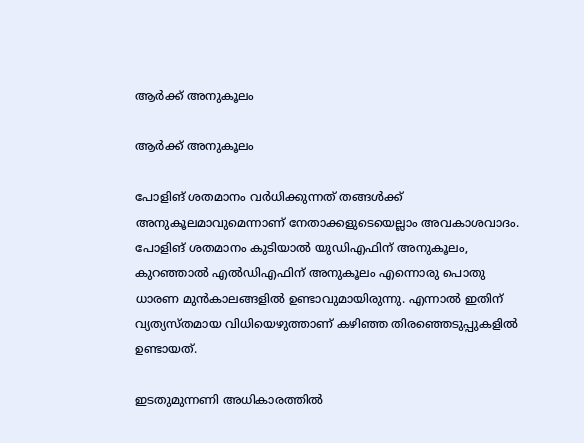ആര്‍ക്ക് അനുകൂലം

ആര്‍ക്ക് അനുകൂലം

പോളിങ് ശതമാനം വര്‍ധിക്കുന്നത് തങ്ങള്‍ക്ക് അനുകൂലമാവുമെന്നാണ് നേതാക്കളുടെയെല്ലാം അവകാശവാദം. പോളിങ് ശതമാനം കുടിയാല്‍ യുഡിഎഫിന് അനുകൂലം, കുറഞ്ഞാല്‍ എല്‍ഡിഎഫിന് അനുകൂലം എന്നൊരു പൊതു ധാരണ മുന്‍കാലങ്ങളില്‍ ഉണ്ടാവുമായിരുന്നു. എന്നാല്‍ ഇതിന് വ്യത്യസ്തമായ വിധിയെഴുത്താണ് കഴിഞ്ഞ തിരഞ്ഞെടുപ്പുകളില്‍ ഉണ്ടായത്.

ഇടതുമുന്നണി അധികാരത്തില്‍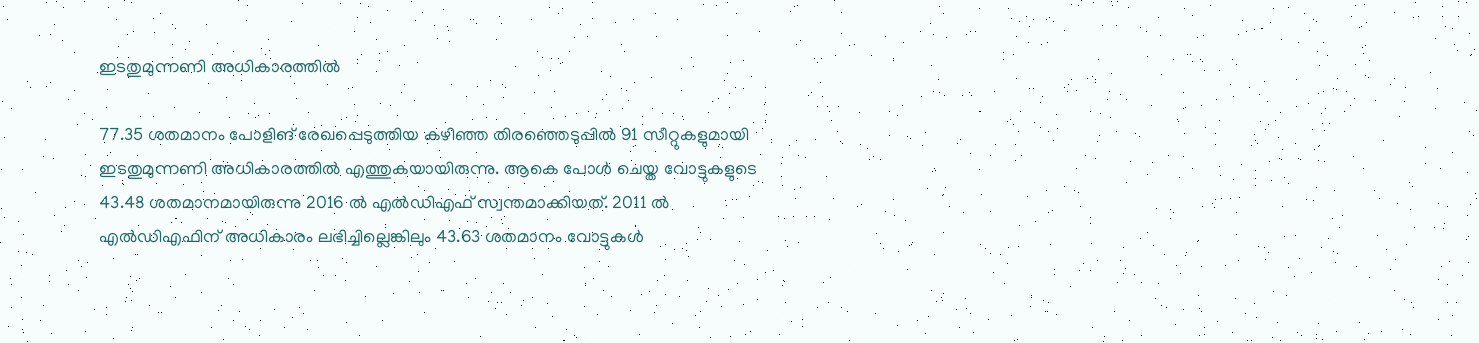ഇടതുമുന്നണി അധികാരത്തില്‍

77.35 ശതമാനം പോളിങ് രേഖപ്പെടുത്തിയ കഴിഞ്ഞ തിരഞ്ഞെടുപ്പില്‍ 91 സീറ്റുകളുമായി ഇടതുമുന്നണി അധികാരത്തില്‍ എത്തുകയായിരുന്നു. ആകെ പോള്‍ ചെയ്ത വോട്ടുകളുടെ 43.48 ശതമാനമായിരുന്നു 2016 ല്‍ എല്‍ഡിഎഫ് സ്വന്തമാക്കിയത്. 2011 ല്‍ എല്‍ഡിഎഫിന് അധികാരം ലഭിച്ചില്ലെങ്കിലും 43.63 ശതമാനം വോട്ടുകള്‍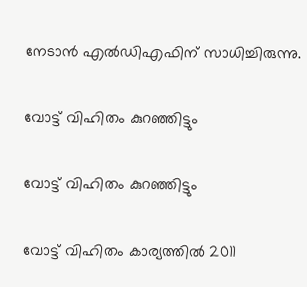നേടാന്‍ എല്‍ഡിഎഫിന് സാധിച്ചിരുന്നു.

വോട്ട് വിഹിതം കുറഞ്ഞിട്ടും

വോട്ട് വിഹിതം കുറഞ്ഞിട്ടും

വോട്ട് വിഹിതം കാര്യത്തില്‍ 2011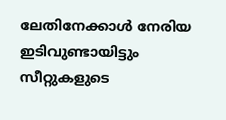ലേതിനേക്കാള്‍ നേരിയ ഇടിവുണ്ടായിട്ടും സീറ്റുകളുടെ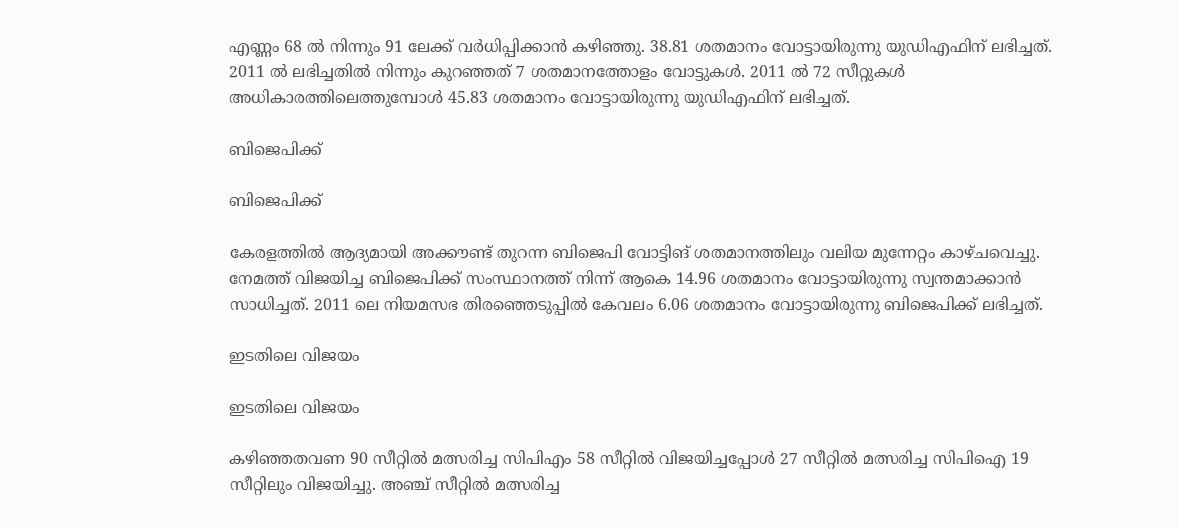എണ്ണം 68 ല്‍ നിന്നും 91 ലേക്ക് വര്‍ധിപ്പിക്കാന്‍ കഴിഞ്ഞു. 38.81 ശതമാനം വോട്ടായിരുന്നു യുഡിഎഫിന് ലഭിച്ചത്. 2011 ല്‍ ലഭിച്ചതില്‍ നിന്നും കുറഞ്ഞത് 7 ശതമാനത്തോളം വോട്ടുകള്‍. 2011 ല്‍ 72 സീറ്റുകള്‍ അധികാരത്തിലെത്തുമ്പോള്‍ 45.83 ശതമാനം വോട്ടായിരുന്നു യുഡിഎഫിന് ലഭിച്ചത്.

ബിജെപിക്ക്

ബിജെപിക്ക്

കേരളത്തില്‍ ആദ്യമായി അക്കൗണ്ട് തുറന്ന ബിജെപി വോട്ടിങ് ശതമാനത്തിലും വലിയ മുന്നേറ്റം കാഴ്ചവെച്ചു. നേമത്ത് വിജയിച്ച ബിജെപിക്ക് സംസ്ഥാനത്ത് നിന്ന് ആകെ 14.96 ശതമാനം വോട്ടായിരുന്നു സ്വന്തമാക്കാന്‍ സാധിച്ചത്. 2011 ലെ നിയമസഭ തിരഞ്ഞെടുപ്പില്‍ കേവലം 6.06 ശതമാനം വോട്ടായിരുന്നു ബിജെപിക്ക് ലഭിച്ചത്.

ഇടതിലെ വിജയം

ഇടതിലെ വിജയം

കഴിഞ്ഞതവണ 90 സീറ്റില്‍ മത്സരിച്ച സിപിഎം 58 സീറ്റില്‍ വിജയിച്ചപ്പോള്‍ 27 സീറ്റില്‍ മത്സരിച്ച സിപിഐ 19 സീറ്റിലും വിജയിച്ചു. അഞ്ച് സീറ്റില്‍ മത്സരിച്ച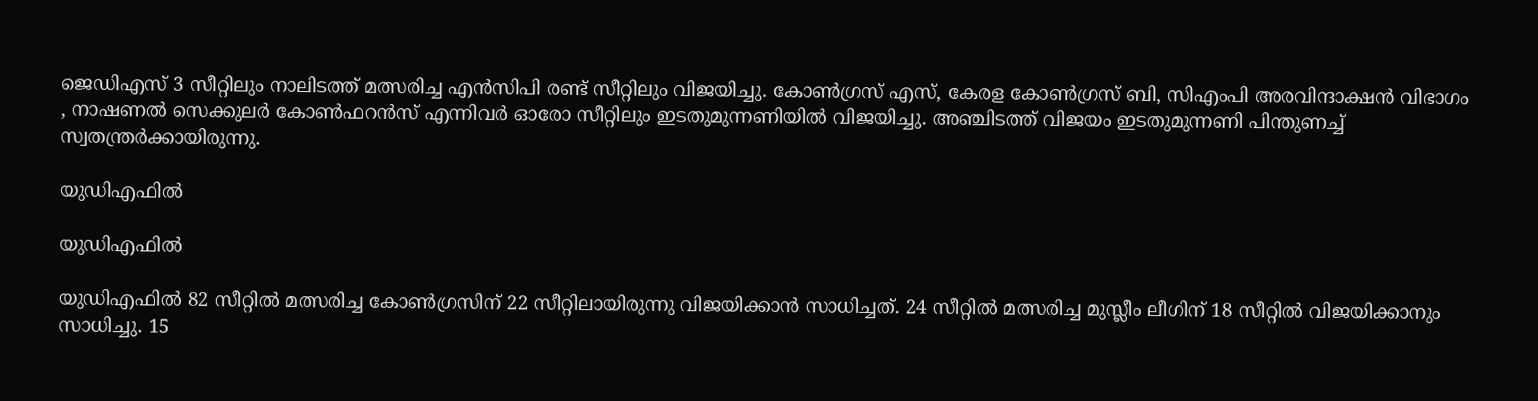ജെഡിഎസ് 3 സീറ്റിലും നാലിടത്ത് മത്സരിച്ച എന്‍സിപി രണ്ട് സീറ്റിലും വിജയിച്ചു. കോണ്‍ഗ്രസ് എസ്, കേരള കോണ്‍ഗ്രസ് ബി, സിഎംപി അരവിന്ദാക്ഷന്‍ വിഭാഗം , നാഷണല്‍ സെക്കുലര്‍ കോണ്‍ഫറന്‍സ് എന്നിവര്‍ ഓരോ സീറ്റിലും ഇടതുമുന്നണിയില്‍ വിജയിച്ചു. അഞ്ചിടത്ത് വിജയം ഇടതുമുന്നണി പിന്തുണച്ച് സ്വതന്ത്രര്‍ക്കായിരുന്നു.

യുഡിഎഫില്‍

യുഡിഎഫില്‍

യുഡിഎഫില്‍ 82 സീറ്റില്‍ മത്സരിച്ച കോണ്‍ഗ്രസിന് 22 സീറ്റിലായിരുന്നു വിജയിക്കാന്‍ സാധിച്ചത്. 24 സീറ്റില്‍ മത്സരിച്ച മുസ്ലീം ലീഗിന് 18 സീറ്റില്‍ വിജയിക്കാനും സാധിച്ചു. 15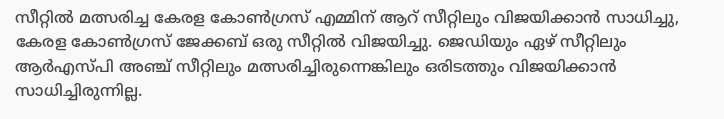സീറ്റില്‍ മത്സരിച്ച കേരള കോണ്‍ഗ്രസ് എമ്മിന് ആറ് സീറ്റിലും വിജയിക്കാന്‍ സാധിച്ചു, കേരള കോണ്‍ഗ്രസ് ജേക്കബ് ഒരു സീറ്റില്‍ വിജയിച്ചു. ജെഡിയും ഏഴ് സീറ്റിലും ആര്‍എസ്പി അഞ്ച് സീറ്റിലും മത്സരിച്ചിരുന്നെങ്കിലും ഒരിടത്തും വിജയിക്കാന്‍ സാധിച്ചിരുന്നില്ല.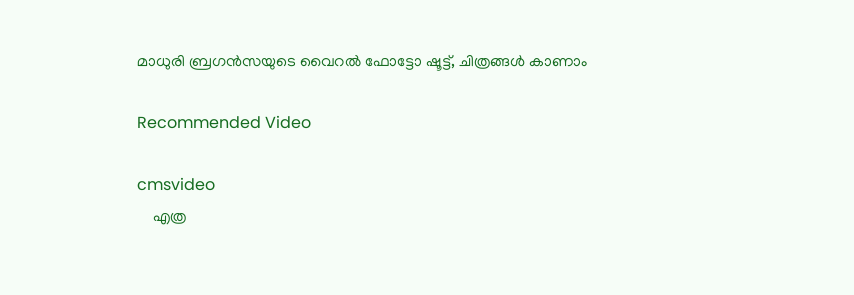മാധുരി ബ്രഗന്‍സയുടെ വൈറല്‍ ഫോട്ടോ ഷൂട്ട്, ചിത്രങ്ങള്‍ കാണാം

Recommended Video

cmsvideo
    എത്ര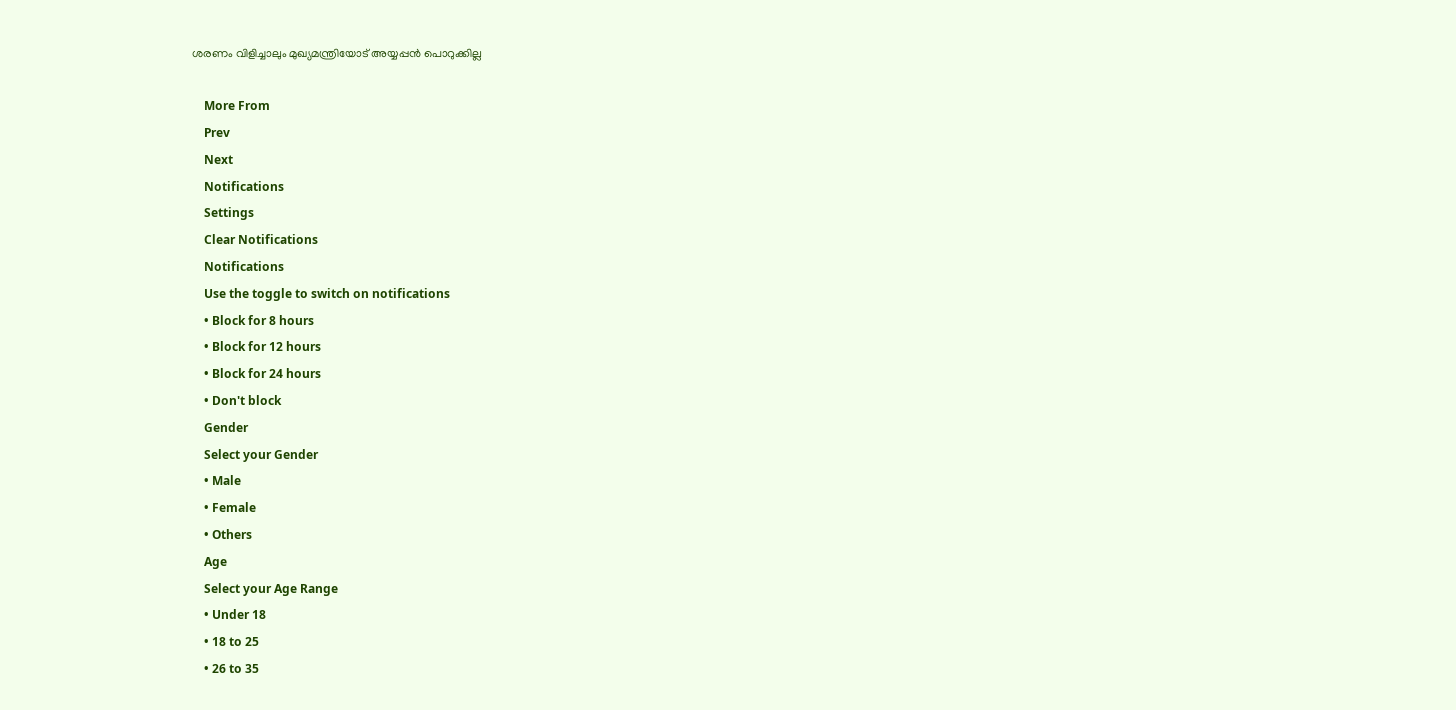ശരണം വിളിച്ചാലും മുഖ്യമന്ത്രിയോട് അയ്യപ്പൻ പൊറുക്കില്ല

    More From
    Prev
    Next
    Notifications
    Settings
    Clear Notifications
    Notifications
    Use the toggle to switch on notifications
    • Block for 8 hours
    • Block for 12 hours
    • Block for 24 hours
    • Don't block
    Gender
    Select your Gender
    • Male
    • Female
    • Others
    Age
    Select your Age Range
    • Under 18
    • 18 to 25
    • 26 to 35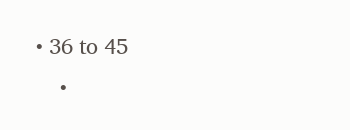• 36 to 45
    •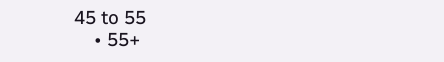45 to 55
    • 55+